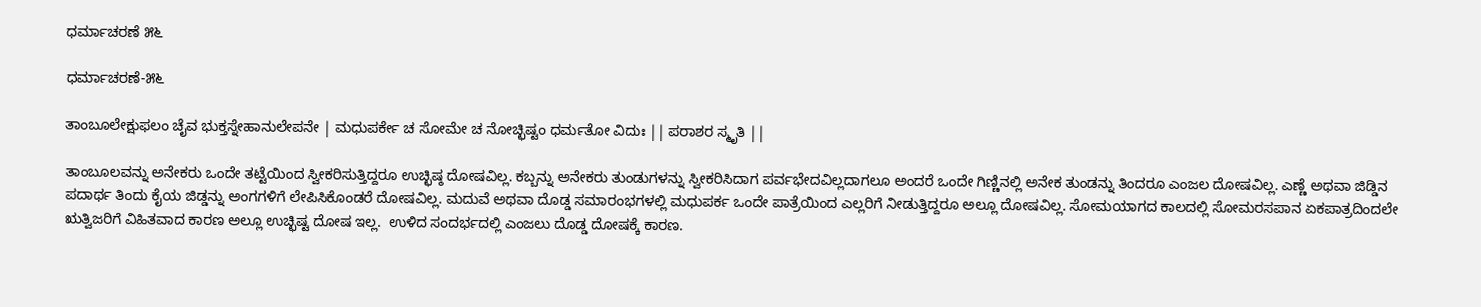ಧರ್ಮಾಚರಣೆ ೫೬

ಧರ್ಮಾಚರಣೆ-೫೬

ತಾಂಬೂಲೇಕ್ಷುಫಲಂ ಚೈವ ಭುಕ್ತಸ್ನೇಹಾನುಲೇಪನೇ | ಮಧುಪರ್ಕೇ ಚ ಸೋಮೇ ಚ ನೋಚ್ಛಿಷ್ಟಂ ಧರ್ಮತೋ ವಿದುಃ || ಪರಾಶರ ಸ್ಮೃತಿ ||

ತಾಂಬೂಲವನ್ನು ಅನೇಕರು ಒಂದೇ ತಟ್ಟೆಯಿಂದ ಸ್ವೀಕರಿಸುತ್ತಿದ್ದರೂ ಉಚ್ಛಿಷ್ಠ ದೋಷವಿಲ್ಲ. ಕಬ್ಬನ್ನು ಅನೇಕರು ತುಂಡುಗಳನ್ನು ಸ್ವೀಕರಿಸಿದಾಗ ಪರ್ವಭೇದವಿಲ್ಲದಾಗಲೂ ಅಂದರೆ ಒಂದೇ ಗಿಣ್ಣಿನಲ್ಲಿ ಅನೇಕ ತುಂಡನ್ನು ತಿಂದರೂ ಎಂಜಲ ದೋಷವಿಲ್ಲ. ಎಣ್ಣೆ ಅಥವಾ ಜಿಡ್ಡಿನ ಪದಾರ್ಥ ತಿಂದು ಕೈಯ ಜಿಡ್ಡನ್ನು ಅಂಗಗಳಿಗೆ ಲೇಪಿಸಿಕೊಂಡರೆ ದೋಷವಿಲ್ಲ. ಮದುವೆ ಅಥವಾ ದೊಡ್ಡ ಸಮಾರಂಭಗಳಲ್ಲಿ ಮಧುಪರ್ಕ ಒಂದೇ ಪಾತ್ರೆಯಿಂದ ಎಲ್ಲರಿಗೆ ನೀಡುತ್ತಿದ್ದರೂ ಅಲ್ಲೂ ದೋಷವಿಲ್ಲ. ಸೋಮಯಾಗದ ಕಾಲದಲ್ಲಿ ಸೋಮರಸಪಾನ ಏಕಪಾತ್ರದಿಂದಲೇ ಋತ್ವಿಜರಿಗೆ ವಿಹಿತವಾದ ಕಾರಣ ಅಲ್ಲೂ ಉಚ್ಛಿಷ್ಟ ದೋಷ ಇಲ್ಲ.  ಉಳಿದ ಸಂದರ್ಭದಲ್ಲಿ ಎಂಜಲು ದೊಡ್ಡ ದೋಷಕ್ಕೆ ಕಾರಣ.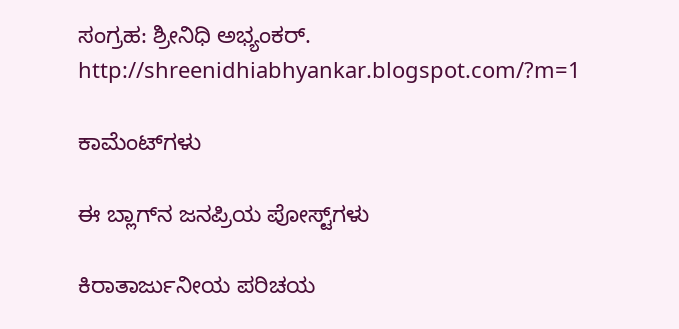ಸಂಗ್ರಹ: ಶ್ರೀನಿಧಿ ಅಭ್ಯಂಕರ್.
http://shreenidhiabhyankar.blogspot.com/?m=1

ಕಾಮೆಂಟ್‌ಗಳು

ಈ ಬ್ಲಾಗ್‌ನ ಜನಪ್ರಿಯ ಪೋಸ್ಟ್‌ಗಳು

ಕಿರಾತಾರ್ಜುನೀಯ ಪರಿಚಯ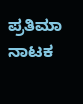ಪ್ರತಿಮಾ ನಾಟಕ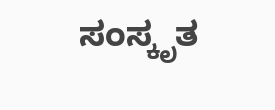ಸಂಸ್ಕೃತ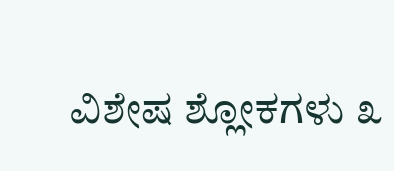ವಿಶೇಷ ಶ್ಲೋಕಗಳು ೩